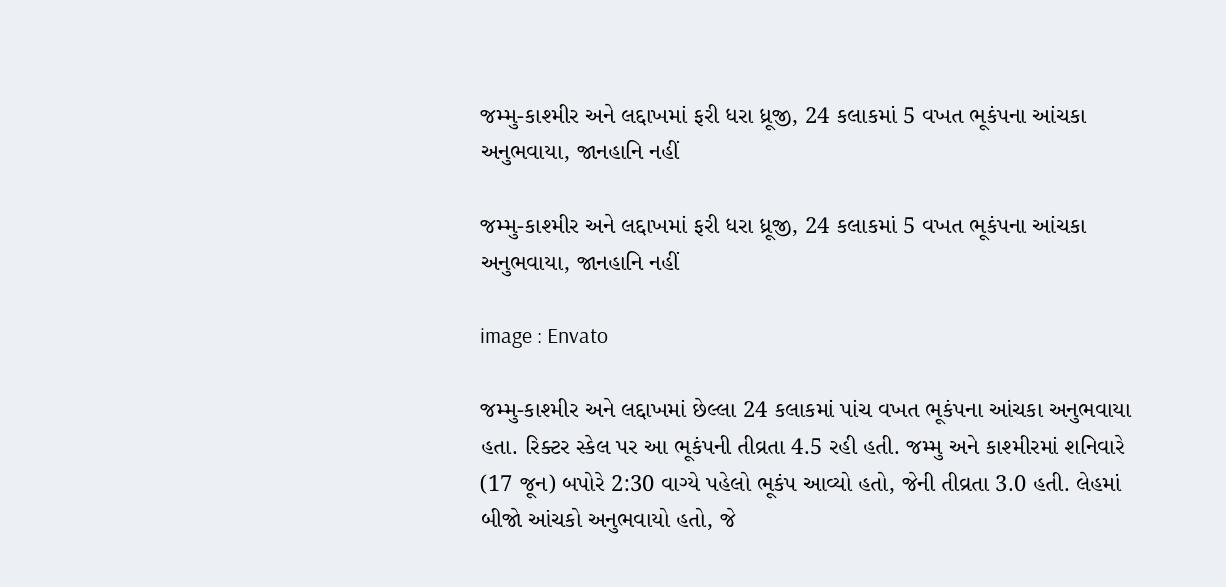જમ્મુ-કાશ્મીર અને લદ્દાખમાં ફરી ધરા ધ્રૂજી, 24 કલાકમાં 5 વખત ભૂકંપના આંચકા અનુભવાયા, જાનહાનિ નહીં

જમ્મુ-કાશ્મીર અને લદ્દાખમાં ફરી ધરા ધ્રૂજી, 24 કલાકમાં 5 વખત ભૂકંપના આંચકા અનુભવાયા, જાનહાનિ નહીં

image : Envato

જમ્મુ-કાશ્મીર અને લદ્દાખમાં છેલ્લા 24 કલાકમાં પાંચ વખત ભૂકંપના આંચકા અનુભવાયા હતા. રિક્ટર સ્કેલ પર આ ભૂકંપની તીવ્રતા 4.5 રહી હતી. જમ્મુ અને કાશ્મીરમાં શનિવારે (17 જૂન) બપોરે 2:30 વાગ્યે પહેલો ભૂકંપ આવ્યો હતો, જેની તીવ્રતા 3.0 હતી. લેહમાં બીજો આંચકો અનુભવાયો હતો, જે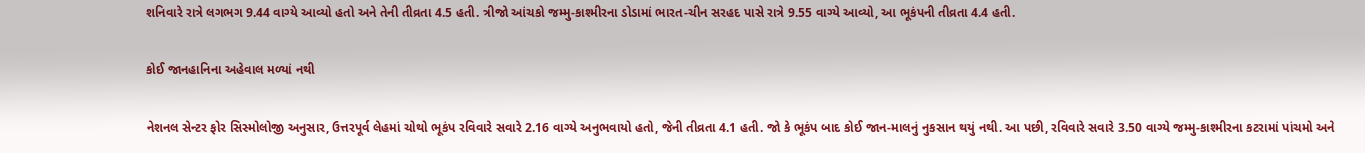શનિવારે રાત્રે લગભગ 9.44 વાગ્યે આવ્યો હતો અને તેની તીવ્રતા 4.5 હતી. ત્રીજો આંચકો જમ્મુ-કાશ્મીરના ડોડામાં ભારત-ચીન સરહદ પાસે રાત્રે 9.55 વાગ્યે આવ્યો, આ ભૂકંપની તીવ્રતા 4.4 હતી.

કોઈ જાનહાનિના અહેવાલ મળ્યાં નથી

નેશનલ સેન્ટર ફોર સિસ્મોલોજી અનુસાર, ઉત્તરપૂર્વ લેહમાં ચોથો ભૂકંપ રવિવારે સવારે 2.16 વાગ્યે અનુભવાયો હતો, જેની તીવ્રતા 4.1 હતી. જો કે ભૂકંપ બાદ કોઈ જાન-માલનું નુકસાન થયું નથી. આ પછી, રવિવારે સવારે 3.50 વાગ્યે જમ્મુ-કાશ્મીરના કટરામાં પાંચમો અને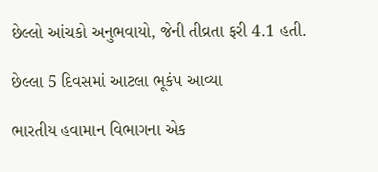છેલ્લો આંચકો અનુભવાયો, જેની તીવ્રતા ફરી 4.1 હતી.

છેલ્લા 5 દિવસમાં આટલા ભૂકંપ આવ્યા

ભારતીય હવામાન વિભાગના એક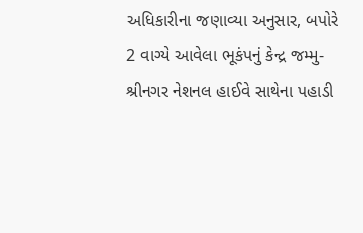અધિકારીના જણાવ્યા અનુસાર, બપોરે 2 વાગ્યે આવેલા ભૂકંપનું કેન્દ્ર જમ્મુ-શ્રીનગર નેશનલ હાઈવે સાથેના પહાડી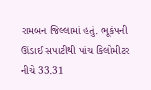રામબન જિલ્લામાં હતું. ભૂકંપની ઊંડાઈ સપાટીથી પાંચ કિલોમીટર નીચે 33.31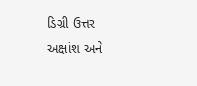ડિગ્રી ઉત્તર અક્ષાંશ અને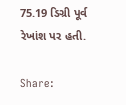75.19 ડિગ્રી પૂર્વ રેખાંશ પર હતી.

Share: